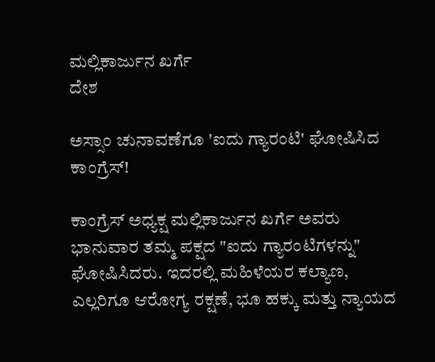ಮಲ್ಲಿಕಾರ್ಜುನ ಖರ್ಗೆ
ದೇಶ

ಅಸ್ಸಾಂ ಚುನಾವಣೆಗೂ 'ಐದು ಗ್ಯಾರಂಟಿ' ಘೋಷಿಸಿದ ಕಾಂಗ್ರೆಸ್!

ಕಾಂಗ್ರೆಸ್ ಅಧ್ಯಕ್ಷ ಮಲ್ಲಿಕಾರ್ಜುನ ಖರ್ಗೆ ಅವರು ಭಾನುವಾರ ತಮ್ಮ ಪಕ್ಷದ "ಐದು ಗ್ಯಾರಂಟಿಗಳನ್ನು" ಘೋಷಿಸಿದರು. ಇದರಲ್ಲಿ ಮಹಿಳೆಯರ ಕಲ್ಯಾಣ, ಎಲ್ಲರಿಗೂ ಆರೋಗ್ಯ ರಕ್ಷಣೆ, ಭೂ ಹಕ್ಕು ಮತ್ತು ನ್ಯಾಯದ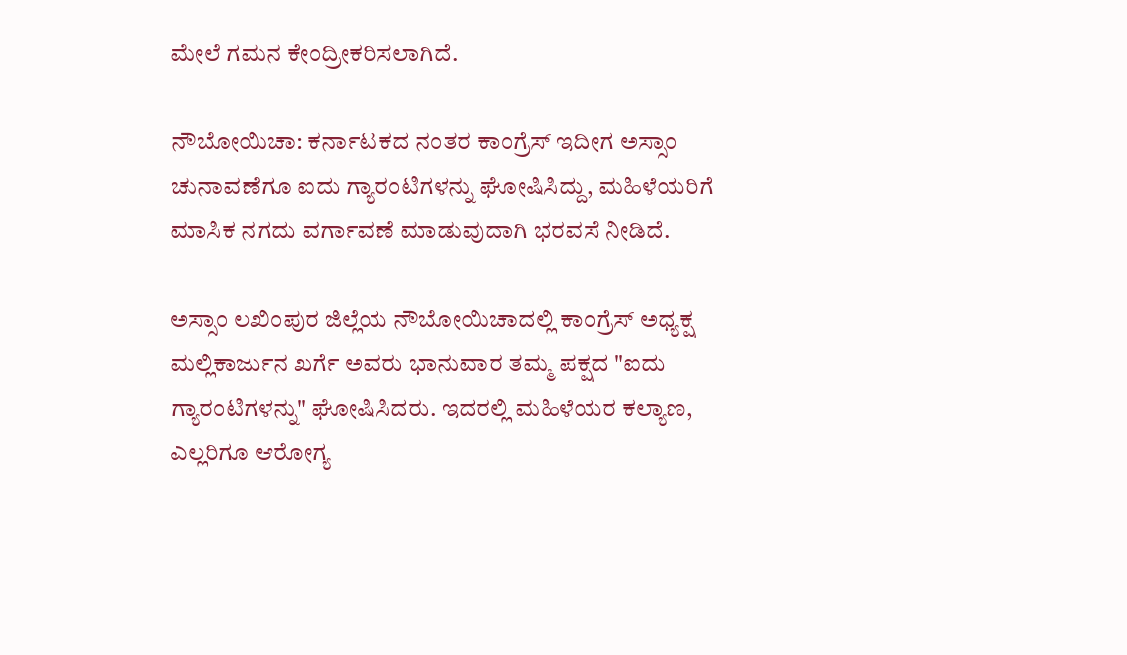ಮೇಲೆ ಗಮನ ಕೇಂದ್ರೀಕರಿಸಲಾಗಿದೆ.

ನೌಬೋಯಿಚಾ: ಕರ್ನಾಟಕದ ನಂತರ ಕಾಂಗ್ರೆಸ್ ಇದೀಗ ಅಸ್ಸಾಂ ಚುನಾವಣೆಗೂ ಐದು ಗ್ಯಾರಂಟಿಗಳನ್ನು ಘೋಷಿಸಿದ್ದು, ಮಹಿಳೆಯರಿಗೆ ಮಾಸಿಕ ನಗದು ವರ್ಗಾವಣೆ ಮಾಡುವುದಾಗಿ ಭರವಸೆ ನೀಡಿದೆ.

ಅಸ್ಸಾಂ ಲಖಿಂಪುರ ಜಿಲ್ಲೆಯ ನೌಬೋಯಿಚಾದಲ್ಲಿ ಕಾಂಗ್ರೆಸ್ ಅಧ್ಯಕ್ಷ ಮಲ್ಲಿಕಾರ್ಜುನ ಖರ್ಗೆ ಅವರು ಭಾನುವಾರ ತಮ್ಮ ಪಕ್ಷದ "ಐದು ಗ್ಯಾರಂಟಿಗಳನ್ನು" ಘೋಷಿಸಿದರು. ಇದರಲ್ಲಿ ಮಹಿಳೆಯರ ಕಲ್ಯಾಣ, ಎಲ್ಲರಿಗೂ ಆರೋಗ್ಯ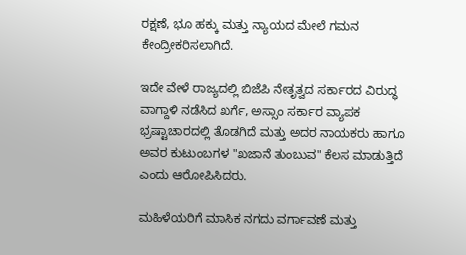ರಕ್ಷಣೆ, ಭೂ ಹಕ್ಕು ಮತ್ತು ನ್ಯಾಯದ ಮೇಲೆ ಗಮನ ಕೇಂದ್ರೀಕರಿಸಲಾಗಿದೆ.

ಇದೇ ವೇಳೆ ರಾಜ್ಯದಲ್ಲಿ ಬಿಜೆಪಿ ನೇತೃತ್ವದ ಸರ್ಕಾರದ ವಿರುದ್ಧ ವಾಗ್ದಾಳಿ ನಡೆಸಿದ ಖರ್ಗೆ, ಅಸ್ಸಾಂ ಸರ್ಕಾರ ವ್ಯಾಪಕ ಭ್ರಷ್ಟಾಚಾರದಲ್ಲಿ ತೊಡಗಿದೆ ಮತ್ತು ಅದರ ನಾಯಕರು ಹಾಗೂ ಅವರ ಕುಟುಂಬಗಳ "ಖಜಾನೆ ತುಂಬುವ" ಕೆಲಸ ಮಾಡುತ್ತಿದೆ ಎಂದು ಆರೋಪಿಸಿದರು.

ಮಹಿಳೆಯರಿಗೆ ಮಾಸಿಕ ನಗದು ವರ್ಗಾವಣೆ ಮತ್ತು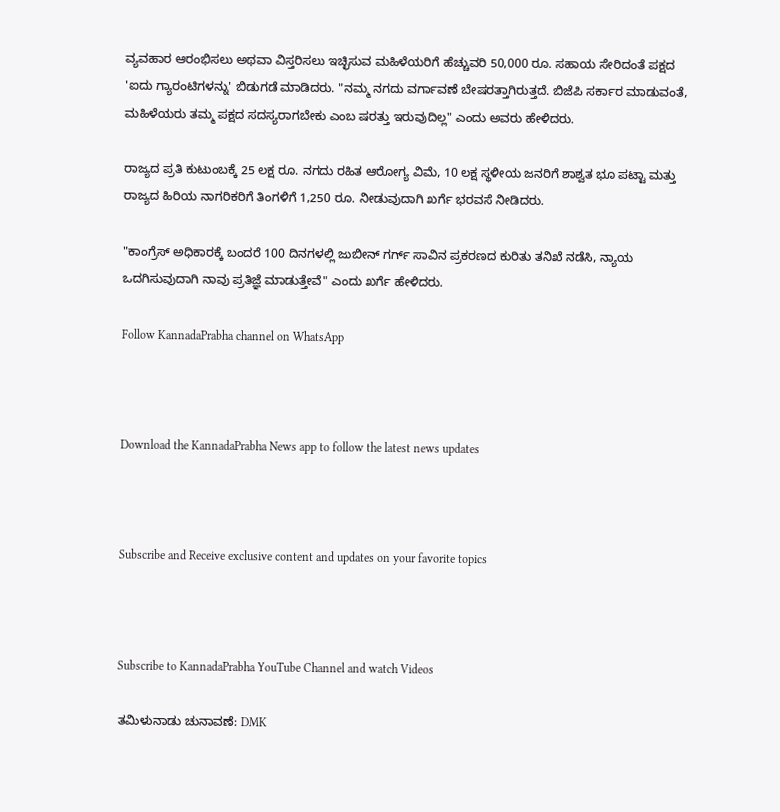ವ್ಯವಹಾರ ಆರಂಭಿಸಲು ಅಥವಾ ವಿಸ್ತರಿಸಲು ಇಚ್ಛಿಸುವ ಮಹಿಳೆಯರಿಗೆ ಹೆಚ್ಚುವರಿ 50,000 ರೂ. ಸಹಾಯ ಸೇರಿದಂತೆ ಪಕ್ಷದ 'ಐದು ಗ್ಯಾರಂಟಿಗಳನ್ನು' ಬಿಡುಗಡೆ ಮಾಡಿದರು. "ನಮ್ಮ ನಗದು ವರ್ಗಾವಣೆ ಬೇಷರತ್ತಾಗಿರುತ್ತದೆ. ಬಿಜೆಪಿ ಸರ್ಕಾರ ಮಾಡುವಂತೆ, ಮಹಿಳೆಯರು ತಮ್ಮ ಪಕ್ಷದ ಸದಸ್ಯರಾಗಬೇಕು ಎಂಬ ಷರತ್ತು ಇರುವುದಿಲ್ಲ" ಎಂದು ಅವರು ಹೇಳಿದರು.

ರಾಜ್ಯದ ಪ್ರತಿ ಕುಟುಂಬಕ್ಕೆ 25 ಲಕ್ಷ ರೂ. ನಗದು ರಹಿತ ಆರೋಗ್ಯ ವಿಮೆ, 10 ಲಕ್ಷ ಸ್ಥಳೀಯ ಜನರಿಗೆ ಶಾಶ್ವತ ಭೂ ಪಟ್ಟಾ ಮತ್ತು ರಾಜ್ಯದ ಹಿರಿಯ ನಾಗರಿಕರಿಗೆ ತಿಂಗಳಿಗೆ 1,250 ರೂ. ನೀಡುವುದಾಗಿ ಖರ್ಗೆ ಭರವಸೆ ನೀಡಿದರು.

"ಕಾಂಗ್ರೆಸ್ ಅಧಿಕಾರಕ್ಕೆ ಬಂದರೆ 100 ದಿನಗಳಲ್ಲಿ ಜುಬೀನ್ ಗರ್ಗ್ ಸಾವಿನ ಪ್ರಕರಣದ ಕುರಿತು ತನಿಖೆ ನಡೆಸಿ, ನ್ಯಾಯ ಒದಗಿಸುವುದಾಗಿ ನಾವು ಪ್ರತಿಜ್ಞೆ ಮಾಡುತ್ತೇವೆ" ಎಂದು ಖರ್ಗೆ ಹೇಳಿದರು.

Follow KannadaPrabha channel on WhatsApp



Download the KannadaPrabha News app to follow the latest news updates



Subscribe and Receive exclusive content and updates on your favorite topics



Subscribe to KannadaPrabha YouTube Channel and watch Videos

ತಮಿಳುನಾಡು ಚುನಾವಣೆ: DMK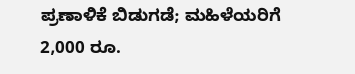ಪ್ರಣಾಳಿಕೆ ಬಿಡುಗಡೆ; ಮಹಿಳೆಯರಿಗೆ 2,000 ರೂ.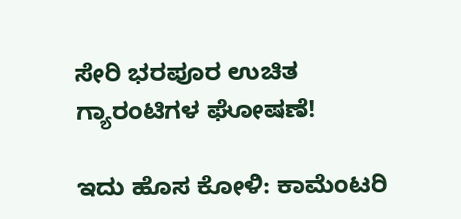ಸೇರಿ ಭರಪೂರ ಉಚಿತ ಗ್ಯಾರಂಟಿಗಳ ಘೋಷಣೆ!

ಇದು ಹೊಸ ಕೋಳಿ: ಕಾಮೆಂಟರಿ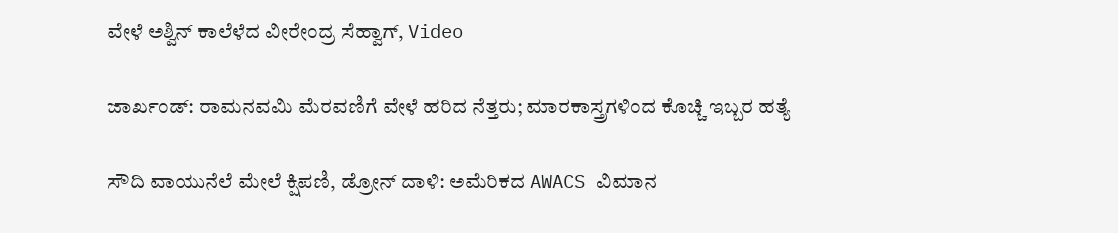ವೇಳೆ ಅಶ್ವಿನ್ ಕಾಲೆಳೆದ ವೀರೇಂದ್ರ ಸೆಹ್ವಾಗ್, Video

ಜಾರ್ಖಂಡ್‌: ರಾಮನವಮಿ ಮೆರವಣಿಗೆ ವೇಳೆ ಹರಿದ ನೆತ್ತರು; ಮಾರಕಾಸ್ತ್ರಗಳಿಂದ ಕೊಚ್ಚಿ ಇಬ್ಬರ ಹತ್ಯೆ

ಸೌದಿ ವಾಯುನೆಲೆ ಮೇಲೆ ಕ್ಷಿಪಣಿ, ಡ್ರೋನ್ ದಾಳಿ: ಅಮೆರಿಕದ AWACS ವಿಮಾನ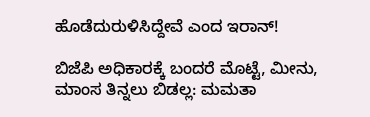ಹೊಡೆದುರುಳಿಸಿದ್ದೇವೆ ಎಂದ ಇರಾನ್!

ಬಿಜೆಪಿ ಅಧಿಕಾರಕ್ಕೆ ಬಂದರೆ ಮೊಟ್ಟೆ, ಮೀನು, ಮಾಂಸ ತಿನ್ನಲು ಬಿಡಲ್ಲ: ಮಮತಾ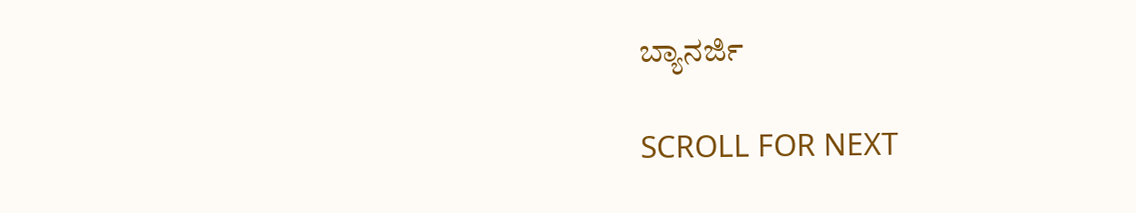ಬ್ಯಾನರ್ಜಿ

SCROLL FOR NEXT